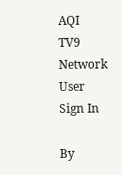AQI
TV9 Network
User
Sign In

By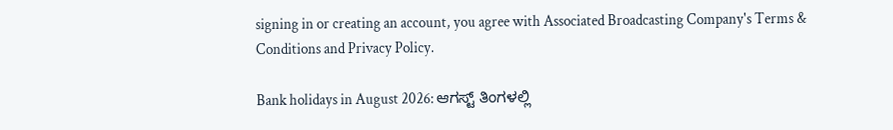signing in or creating an account, you agree with Associated Broadcasting Company's Terms & Conditions and Privacy Policy.

Bank holidays in August 2026: ಆಗಸ್ಟ್ ತಿಂಗಳಲ್ಲಿ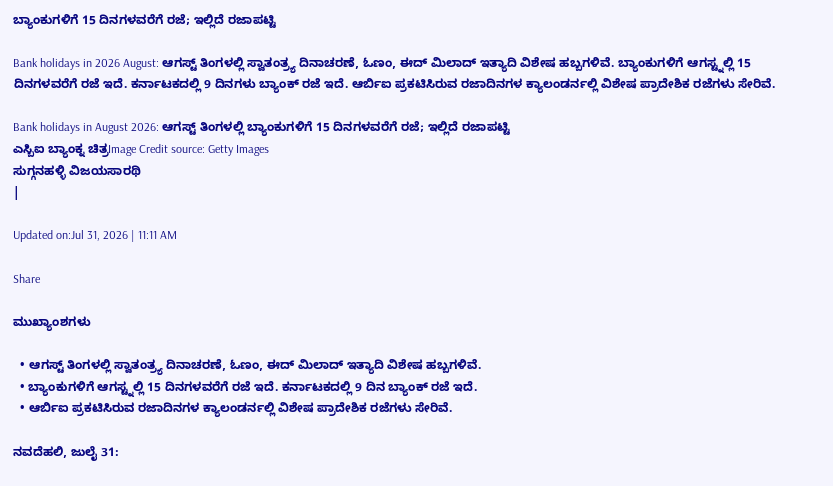ಬ್ಯಾಂಕುಗಳಿಗೆ 15 ದಿನಗಳವರೆಗೆ ರಜೆ; ಇಲ್ಲಿದೆ ರಜಾಪಟ್ಟಿ

Bank holidays in 2026 August: ಆಗಸ್ಟ್ ತಿಂಗಳಲ್ಲಿ ಸ್ವಾತಂತ್ರ್ಯ ದಿನಾಚರಣೆ, ಓಣಂ, ಈದ್ ಮಿಲಾದ್ ಇತ್ಯಾದಿ ವಿಶೇಷ ಹಬ್ಬಗಳಿವೆ. ಬ್ಯಾಂಕುಗಳಿಗೆ ಆಗಸ್ಟ್ನಲ್ಲಿ 15 ದಿನಗಳವರೆಗೆ ರಜೆ ಇದೆ. ಕರ್ನಾಟಕದಲ್ಲಿ 9 ದಿನಗಳು ಬ್ಯಾಂಕ್ ರಜೆ ಇದೆ. ಆರ್ಬಿಐ ಪ್ರಕಟಿಸಿರುವ ರಜಾದಿನಗಳ ಕ್ಯಾಲಂಡರ್ನಲ್ಲಿ ವಿಶೇಷ ಪ್ರಾದೇಶಿಕ ರಜೆಗಳು ಸೇರಿವೆ.

Bank holidays in August 2026: ಆಗಸ್ಟ್ ತಿಂಗಳಲ್ಲಿ ಬ್ಯಾಂಕುಗಳಿಗೆ 15 ದಿನಗಳವರೆಗೆ ರಜೆ; ಇಲ್ಲಿದೆ ರಜಾಪಟ್ಟಿ
ಎಸ್ಬಿಐ ಬ್ಯಾಂಕ್ನ ಚಿತ್ರImage Credit source: Getty Images
ಸುಗ್ಗನಹಳ್ಳಿ ವಿಜಯಸಾರಥಿ
|

Updated on:Jul 31, 2026 | 11:11 AM

Share

ಮುಖ್ಯಾಂಶಗಳು

  • ಆಗಸ್ಟ್ ತಿಂಗಳಲ್ಲಿ ಸ್ವಾತಂತ್ರ್ಯ ದಿನಾಚರಣೆ, ಓಣಂ, ಈದ್ ಮಿಲಾದ್ ಇತ್ಯಾದಿ ವಿಶೇಷ ಹಬ್ಬಗಳಿವೆ.
  • ಬ್ಯಾಂಕುಗಳಿಗೆ ಆಗಸ್ಟ್ನಲ್ಲಿ 15 ದಿನಗಳವರೆಗೆ ರಜೆ ಇದೆ. ಕರ್ನಾಟಕದಲ್ಲಿ 9 ದಿನ ಬ್ಯಾಂಕ್ ರಜೆ ಇದೆ.
  • ಆರ್ಬಿಐ ಪ್ರಕಟಿಸಿರುವ ರಜಾದಿನಗಳ ಕ್ಯಾಲಂಡರ್ನಲ್ಲಿ ವಿಶೇಷ ಪ್ರಾದೇಶಿಕ ರಜೆಗಳು ಸೇರಿವೆ.

ನವದೆಹಲಿ, ಜುಲೈ 31: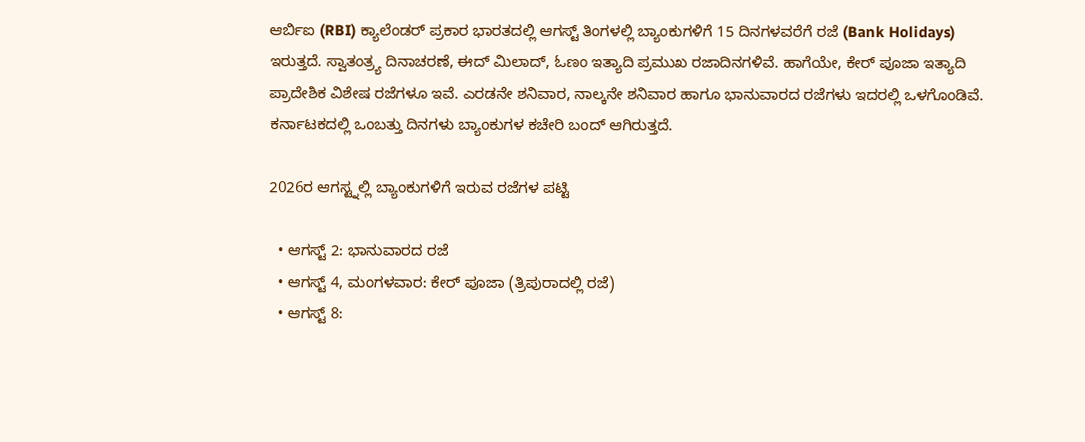ಆರ್ಬಿಐ (RBI) ಕ್ಯಾಲೆಂಡರ್ ಪ್ರಕಾರ ಭಾರತದಲ್ಲಿ ಆಗಸ್ಟ್ ತಿಂಗಳಲ್ಲಿ ಬ್ಯಾಂಕುಗಳಿಗೆ 15 ದಿನಗಳವರೆಗೆ ರಜೆ (Bank Holidays) ಇರುತ್ತದೆ. ಸ್ವಾತಂತ್ರ್ಯ ದಿನಾಚರಣೆ, ಈದ್ ಮಿಲಾದ್, ಓಣಂ ಇತ್ಯಾದಿ ಪ್ರಮುಖ ರಜಾದಿನಗಳಿವೆ. ಹಾಗೆಯೇ, ಕೇರ್ ಪೂಜಾ ಇತ್ಯಾದಿ ಪ್ರಾದೇಶಿಕ ವಿಶೇಷ ರಜೆಗಳೂ ಇವೆ. ಎರಡನೇ ಶನಿವಾರ, ನಾಲ್ಕನೇ ಶನಿವಾರ ಹಾಗೂ ಭಾನುವಾರದ ರಜೆಗಳು ಇದರಲ್ಲಿ ಒಳಗೊಂಡಿವೆ. ಕರ್ನಾಟಕದಲ್ಲಿ ಒಂಬತ್ತು ದಿನಗಳು ಬ್ಯಾಂಕುಗಳ ಕಚೇರಿ ಬಂದ್ ಆಗಿರುತ್ತದೆ.

2026ರ ಆಗಸ್ಟ್ನಲ್ಲಿ ಬ್ಯಾಂಕುಗಳಿಗೆ ಇರುವ ರಜೆಗಳ ಪಟ್ಟಿ

  • ಆಗಸ್ಟ್ 2: ಭಾನುವಾರದ ರಜೆ
  • ಆಗಸ್ಟ್ 4, ಮಂಗಳವಾರ: ಕೇರ್ ಪೂಜಾ (ತ್ರಿಪುರಾದಲ್ಲಿ ರಜೆ)
  • ಆಗಸ್ಟ್ 8: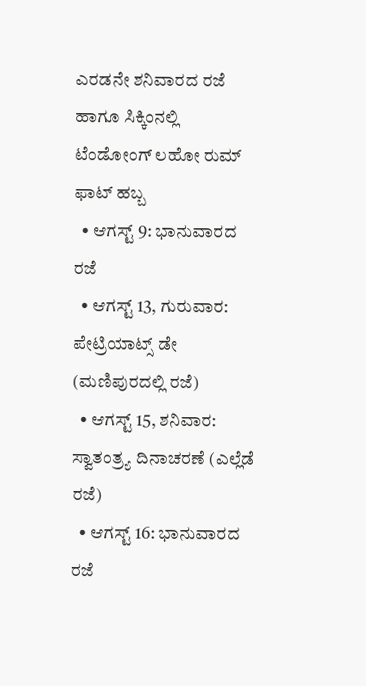ಎರಡನೇ ಶನಿವಾರದ ರಜೆ ಹಾಗೂ ಸಿಕ್ಕಿಂನಲ್ಲಿ ಟೆಂಡೋಂಗ್ ಲಹೋ ರುಮ್ ಫಾಟ್ ಹಬ್ಬ
  • ಆಗಸ್ಟ್ 9: ಭಾನುವಾರದ ರಜೆ
  • ಆಗಸ್ಟ್ 13, ಗುರುವಾರ: ಪೇಟ್ರಿಯಾಟ್ಸ್ ಡೇ (ಮಣಿಪುರದಲ್ಲಿ ರಜೆ)
  • ಆಗಸ್ಟ್ 15, ಶನಿವಾರ: ಸ್ವಾತಂತ್ರ್ಯ ದಿನಾಚರಣೆ (ಎಲ್ಲೆಡೆ ರಜೆ)
  • ಆಗಸ್ಟ್ 16: ಭಾನುವಾರದ ರಜೆ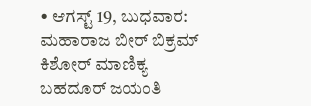• ಆಗಸ್ಟ್ 19, ಬುಧವಾರ: ಮಹಾರಾಜ ಬೀರ್ ಬಿಕ್ರಮ್ ಕಿಶೋರ್ ಮಾಣಿಕ್ಯ ಬಹದೂರ್ ಜಯಂತಿ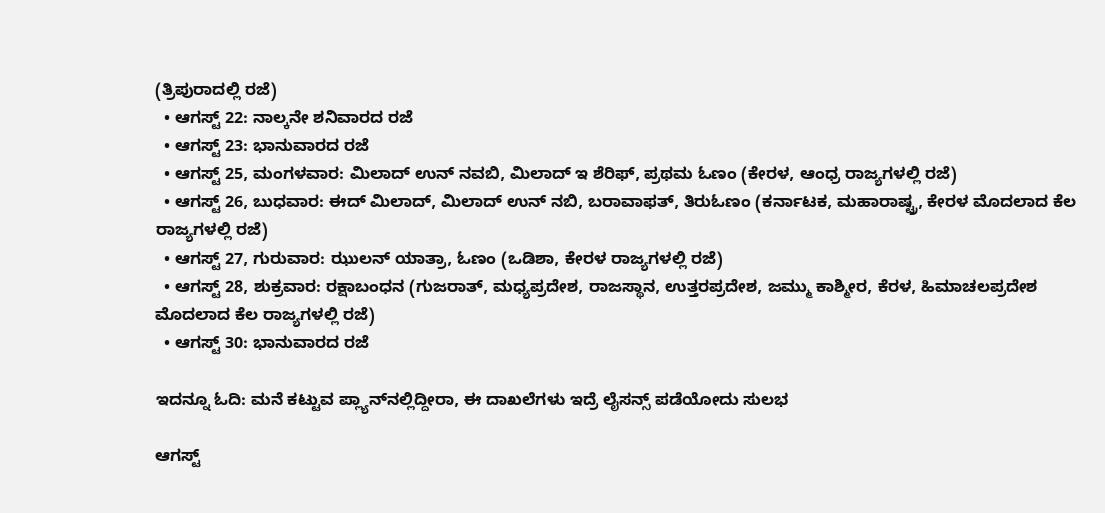(ತ್ರಿಪುರಾದಲ್ಲಿ ರಜೆ)
  • ಆಗಸ್ಟ್ 22: ನಾಲ್ಕನೇ ಶನಿವಾರದ ರಜೆ
  • ಆಗಸ್ಟ್ 23: ಭಾನುವಾರದ ರಜೆ
  • ಆಗಸ್ಟ್ 25, ಮಂಗಳವಾರ: ಮಿಲಾದ್ ಉನ್ ನವಬಿ, ಮಿಲಾದ್ ಇ ಶೆರಿಫ್, ಪ್ರಥಮ ಓಣಂ (ಕೇರಳ, ಆಂಧ್ರ ರಾಜ್ಯಗಳಲ್ಲಿ ರಜೆ)
  • ಆಗಸ್ಟ್ 26, ಬುಧವಾರ: ಈದ್ ಮಿಲಾದ್, ಮಿಲಾದ್ ಉನ್ ನಬಿ, ಬರಾವಾಫತ್, ತಿರುಓಣಂ (ಕರ್ನಾಟಕ, ಮಹಾರಾಷ್ಟ್ರ, ಕೇರಳ ಮೊದಲಾದ ಕೆಲ ರಾಜ್ಯಗಳಲ್ಲಿ ರಜೆ)
  • ಆಗಸ್ಟ್ 27, ಗುರುವಾರ: ಝುಲನ್ ಯಾತ್ರಾ, ಓಣಂ (ಒಡಿಶಾ, ಕೇರಳ ರಾಜ್ಯಗಳಲ್ಲಿ ರಜೆ)
  • ಆಗಸ್ಟ್ 28, ಶುಕ್ರವಾರ: ರಕ್ಷಾಬಂಧನ (ಗುಜರಾತ್, ಮಧ್ಯಪ್ರದೇಶ, ರಾಜಸ್ಥಾನ, ಉತ್ತರಪ್ರದೇಶ, ಜಮ್ಮು ಕಾಶ್ಮೀರ, ಕೆರಳ, ಹಿಮಾಚಲಪ್ರದೇಶ ಮೊದಲಾದ ಕೆಲ ರಾಜ್ಯಗಳಲ್ಲಿ ರಜೆ)
  • ಆಗಸ್ಟ್ 30: ಭಾನುವಾರದ ರಜೆ

ಇದನ್ನೂ ಓದಿ: ಮನೆ ಕಟ್ಟುವ ಪ್ಲ್ಯಾನ್‌ನಲ್ಲಿದ್ದೀರಾ, ಈ ದಾಖಲೆಗಳು ಇದ್ರೆ ಲೈಸನ್ಸ್ ಪಡೆಯೋದು ಸುಲಭ

ಆಗಸ್ಟ್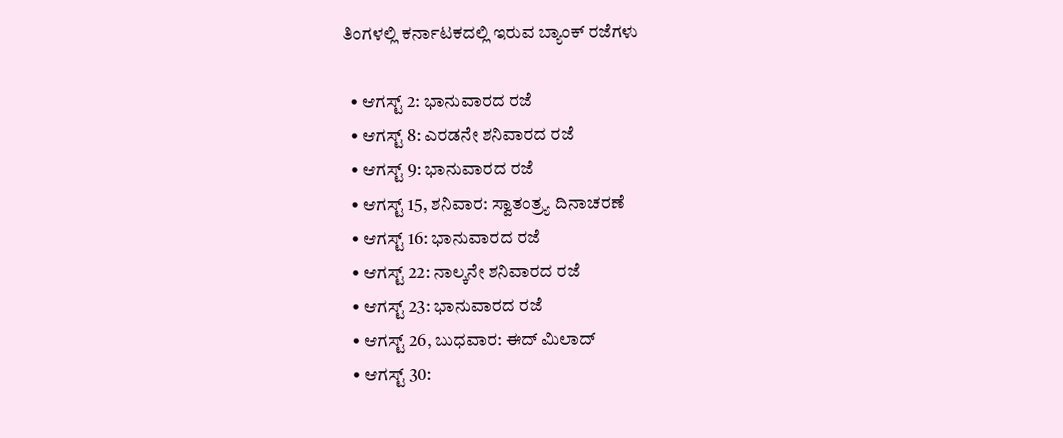ತಿಂಗಳಲ್ಲಿ ಕರ್ನಾಟಕದಲ್ಲಿ ಇರುವ ಬ್ಯಾಂಕ್ ರಜೆಗಳು

  • ಆಗಸ್ಟ್ 2: ಭಾನುವಾರದ ರಜೆ
  • ಆಗಸ್ಟ್ 8: ಎರಡನೇ ಶನಿವಾರದ ರಜೆ
  • ಆಗಸ್ಟ್ 9: ಭಾನುವಾರದ ರಜೆ
  • ಆಗಸ್ಟ್ 15, ಶನಿವಾರ: ಸ್ವಾತಂತ್ರ್ಯ ದಿನಾಚರಣೆ
  • ಆಗಸ್ಟ್ 16: ಭಾನುವಾರದ ರಜೆ
  • ಆಗಸ್ಟ್ 22: ನಾಲ್ಕನೇ ಶನಿವಾರದ ರಜೆ
  • ಆಗಸ್ಟ್ 23: ಭಾನುವಾರದ ರಜೆ
  • ಆಗಸ್ಟ್ 26, ಬುಧವಾರ: ಈದ್ ಮಿಲಾದ್
  • ಆಗಸ್ಟ್ 30: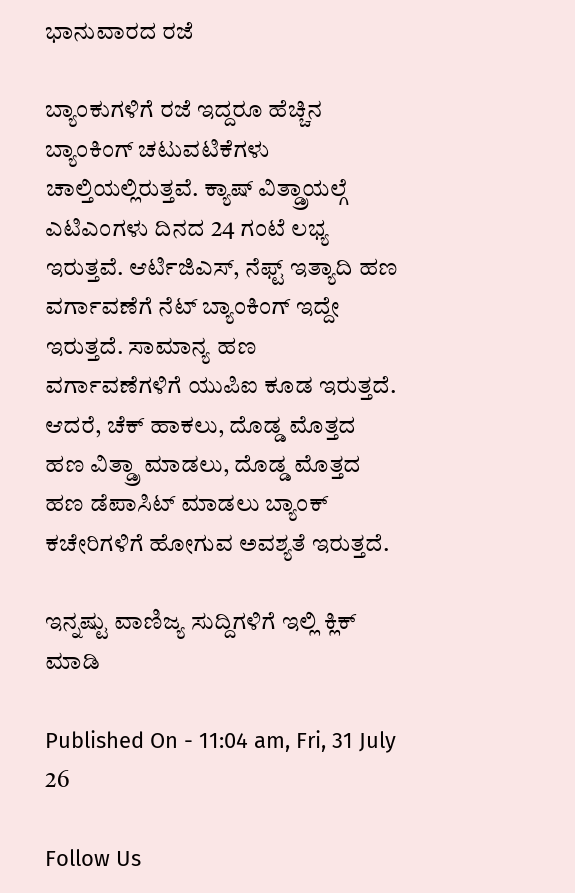ಭಾನುವಾರದ ರಜೆ

ಬ್ಯಾಂಕುಗಳಿಗೆ ರಜೆ ಇದ್ದರೂ ಹೆಚ್ಚಿನ ಬ್ಯಾಂಕಿಂಗ್ ಚಟುವಟಿಕೆಗಳು ಚಾಲ್ತಿಯಲ್ಲಿರುತ್ತವೆ. ಕ್ಯಾಷ್ ವಿತ್ಡ್ರಾಯಲ್ಗೆ ಎಟಿಎಂಗಳು ದಿನದ 24 ಗಂಟೆ ಲಭ್ಯ ಇರುತ್ತವೆ. ಆರ್ಟಿಜಿಎಸ್, ನೆಫ್ಟ್ ಇತ್ಯಾದಿ ಹಣ ವರ್ಗಾವಣೆಗೆ ನೆಟ್ ಬ್ಯಾಂಕಿಂಗ್ ಇದ್ದೇ ಇರುತ್ತದೆ. ಸಾಮಾನ್ಯ ಹಣ ವರ್ಗಾವಣೆಗಳಿಗೆ ಯುಪಿಐ ಕೂಡ ಇರುತ್ತದೆ. ಆದರೆ, ಚೆಕ್ ಹಾಕಲು, ದೊಡ್ಡ ಮೊತ್ತದ ಹಣ ವಿತ್ಡ್ರಾ ಮಾಡಲು, ದೊಡ್ಡ ಮೊತ್ತದ ಹಣ ಡೆಪಾಸಿಟ್ ಮಾಡಲು ಬ್ಯಾಂಕ್ ಕಚೇರಿಗಳಿಗೆ ಹೋಗುವ ಅವಶ್ಯತೆ ಇರುತ್ತದೆ.

ಇನ್ನಷ್ಟು ವಾಣಿಜ್ಯ ಸುದ್ದಿಗಳಿಗೆ ಇಲ್ಲಿ ಕ್ಲಿಕ್ ಮಾಡಿ

Published On - 11:04 am, Fri, 31 July 26

Follow Us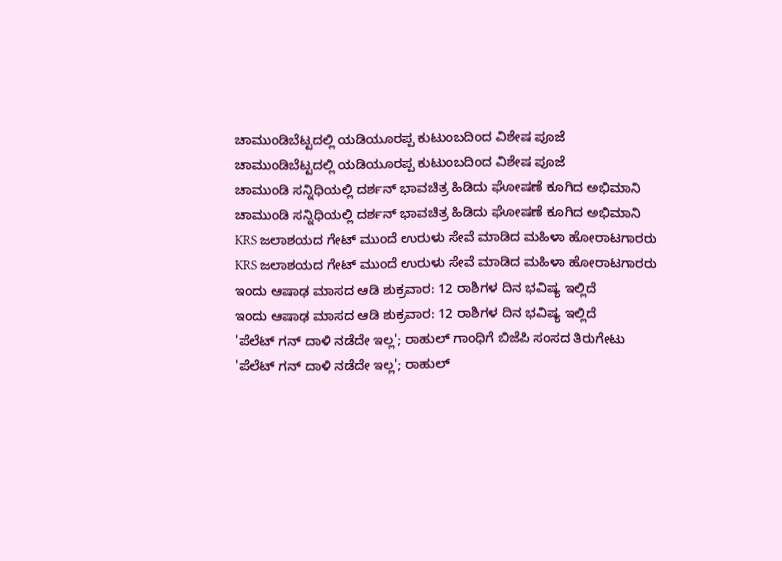ಚಾಮುಂಡಿಬೆಟ್ಟದಲ್ಲಿ ಯಡಿಯೂರಪ್ಪ ಕುಟುಂಬದಿಂದ ವಿಶೇಷ ಪೂಜೆ
ಚಾಮುಂಡಿಬೆಟ್ಟದಲ್ಲಿ ಯಡಿಯೂರಪ್ಪ ಕುಟುಂಬದಿಂದ ವಿಶೇಷ ಪೂಜೆ
ಚಾಮುಂಡಿ ಸನ್ನಿಧಿಯಲ್ಲಿ ದರ್ಶನ್ ಭಾವಚಿತ್ರ ಹಿಡಿದು ಘೋಷಣೆ ಕೂಗಿದ ಅಭಿಮಾನಿ
ಚಾಮುಂಡಿ ಸನ್ನಿಧಿಯಲ್ಲಿ ದರ್ಶನ್ ಭಾವಚಿತ್ರ ಹಿಡಿದು ಘೋಷಣೆ ಕೂಗಿದ ಅಭಿಮಾನಿ
KRS ಜಲಾಶಯದ ಗೇಟ್ ಮುಂದೆ ಉರುಳು ಸೇವೆ ಮಾಡಿದ ಮಹಿಳಾ ಹೋರಾಟಗಾರರು
KRS ಜಲಾಶಯದ ಗೇಟ್ ಮುಂದೆ ಉರುಳು ಸೇವೆ ಮಾಡಿದ ಮಹಿಳಾ ಹೋರಾಟಗಾರರು
ಇಂದು ಆಷಾಢ ಮಾಸದ ಆಡಿ ಶುಕ್ರವಾರ: 12 ರಾಶಿಗಳ ದಿನ ಭವಿಷ್ಯ ಇಲ್ಲಿದೆ
ಇಂದು ಆಷಾಢ ಮಾಸದ ಆಡಿ ಶುಕ್ರವಾರ: 12 ರಾಶಿಗಳ ದಿನ ಭವಿಷ್ಯ ಇಲ್ಲಿದೆ
'ಪೆಲೆಟ್ ಗನ್ ದಾಳಿ ನಡೆದೇ ಇಲ್ಲ'; ರಾಹುಲ್ ಗಾಂಧಿಗೆ ಬಿಜೆಪಿ ಸಂಸದ ತಿರುಗೇಟು
'ಪೆಲೆಟ್ ಗನ್ ದಾಳಿ ನಡೆದೇ ಇಲ್ಲ'; ರಾಹುಲ್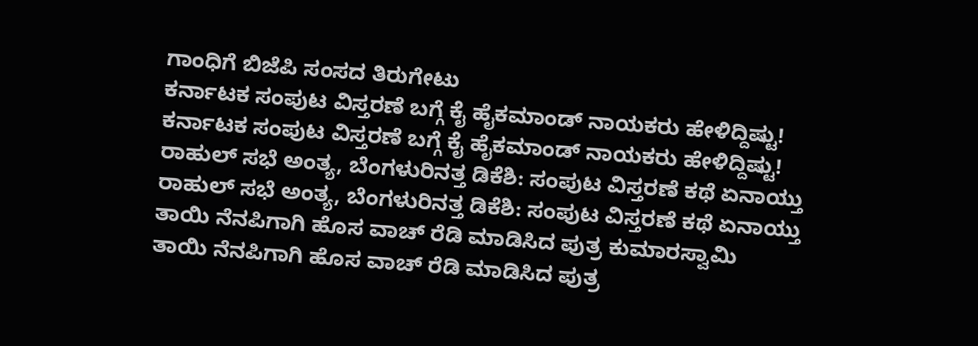ಗಾಂಧಿಗೆ ಬಿಜೆಪಿ ಸಂಸದ ತಿರುಗೇಟು
ಕರ್ನಾಟಕ ಸಂಪುಟ ವಿಸ್ತರಣೆ ಬಗ್ಗೆ ಕೈ ಹೈಕಮಾಂಡ್ ನಾಯಕರು ಹೇಳಿದ್ದಿಷ್ಟು!
ಕರ್ನಾಟಕ ಸಂಪುಟ ವಿಸ್ತರಣೆ ಬಗ್ಗೆ ಕೈ ಹೈಕಮಾಂಡ್ ನಾಯಕರು ಹೇಳಿದ್ದಿಷ್ಟು!
ರಾಹುಲ್ ಸಭೆ ಅಂತ್ಯ, ಬೆಂಗಳುರಿನತ್ತ ಡಿಕೆಶಿ: ಸಂಪುಟ ವಿಸ್ತರಣೆ ಕಥೆ ಏನಾಯ್ತು
ರಾಹುಲ್ ಸಭೆ ಅಂತ್ಯ, ಬೆಂಗಳುರಿನತ್ತ ಡಿಕೆಶಿ: ಸಂಪುಟ ವಿಸ್ತರಣೆ ಕಥೆ ಏನಾಯ್ತು
ತಾಯಿ ನೆನಪಿಗಾಗಿ ಹೊಸ ವಾಚ್ ರೆಡಿ ಮಾಡಿಸಿದ ಪುತ್ರ ಕುಮಾರಸ್ವಾಮಿ
ತಾಯಿ ನೆನಪಿಗಾಗಿ ಹೊಸ ವಾಚ್ ರೆಡಿ ಮಾಡಿಸಿದ ಪುತ್ರ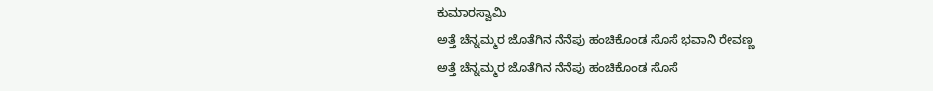ಕುಮಾರಸ್ವಾಮಿ
ಅತ್ತೆ ಚೆನ್ನಮ್ಮರ ಜೊತೆಗಿನ ನೆನೆಪು ಹಂಚಿಕೊಂಡ ಸೊಸೆ ಭವಾನಿ ರೇವಣ್ಣ
ಅತ್ತೆ ಚೆನ್ನಮ್ಮರ ಜೊತೆಗಿನ ನೆನೆಪು ಹಂಚಿಕೊಂಡ ಸೊಸೆ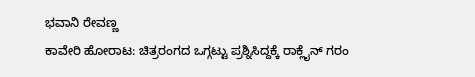ಭವಾನಿ ರೇವಣ್ಣ
ಕಾವೇರಿ ಹೋರಾಟ: ಚಿತ್ರರಂಗದ ಒಗ್ಗಟ್ಟು ಪ್ರಶ್ನಿಸಿದ್ದಕ್ಕೆ ರಾಕ್ಲೈನ್ ಗರಂ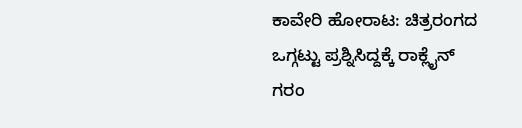ಕಾವೇರಿ ಹೋರಾಟ: ಚಿತ್ರರಂಗದ ಒಗ್ಗಟ್ಟು ಪ್ರಶ್ನಿಸಿದ್ದಕ್ಕೆ ರಾಕ್ಲೈನ್ ಗರಂ